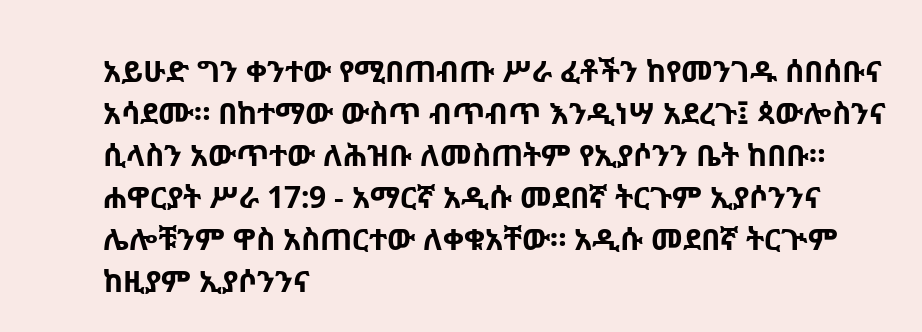አይሁድ ግን ቀንተው የሚበጠብጡ ሥራ ፈቶችን ከየመንገዱ ሰበሰቡና አሳደሙ። በከተማው ውስጥ ብጥብጥ እንዲነሣ አደረጉ፤ ጳውሎስንና ሲላስን አውጥተው ለሕዝቡ ለመስጠትም የኢያሶንን ቤት ከበቡ።
ሐዋርያት ሥራ 17:9 - አማርኛ አዲሱ መደበኛ ትርጉም ኢያሶንንና ሌሎቹንም ዋስ አስጠርተው ለቀቁአቸው። አዲሱ መደበኛ ትርጒም ከዚያም ኢያሶንንና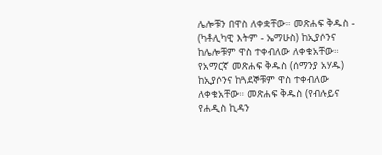ሌሎቹን በዋስ ለቀቋቸው። መጽሐፍ ቅዱስ - (ካቶሊካዊ እትም - ኤማሁስ) ከኢያሶንና ከሌሎቹም ዋስ ተቀብለው ለቀቁአቸው። የአማርኛ መጽሐፍ ቅዱስ (ሰማንያ አሃዱ) ከኢያሶንና ከጓደኞቹም ዋስ ተቀብለው ለቀቁአቸው። መጽሐፍ ቅዱስ (የብሉይና የሐዲስ ኪዳን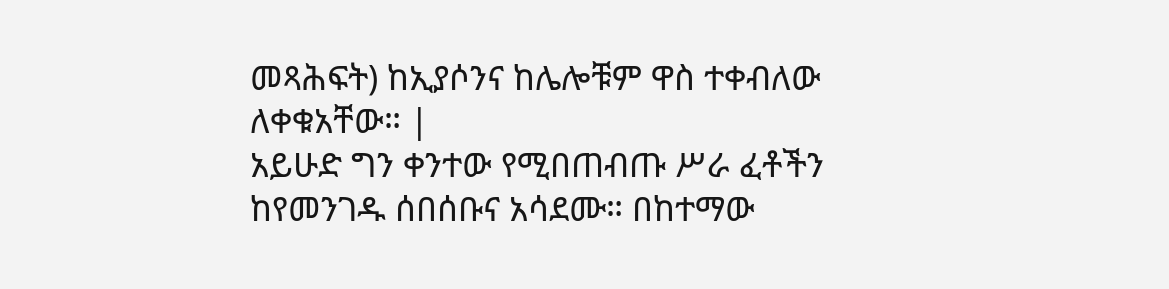መጻሕፍት) ከኢያሶንና ከሌሎቹም ዋስ ተቀብለው ለቀቁአቸው። |
አይሁድ ግን ቀንተው የሚበጠብጡ ሥራ ፈቶችን ከየመንገዱ ሰበሰቡና አሳደሙ። በከተማው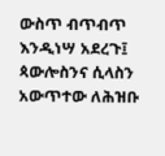ውስጥ ብጥብጥ እንዲነሣ አደረጉ፤ ጳውሎስንና ሲላስን አውጥተው ለሕዝቡ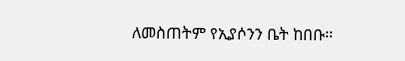ለመስጠትም የኢያሶንን ቤት ከበቡ።